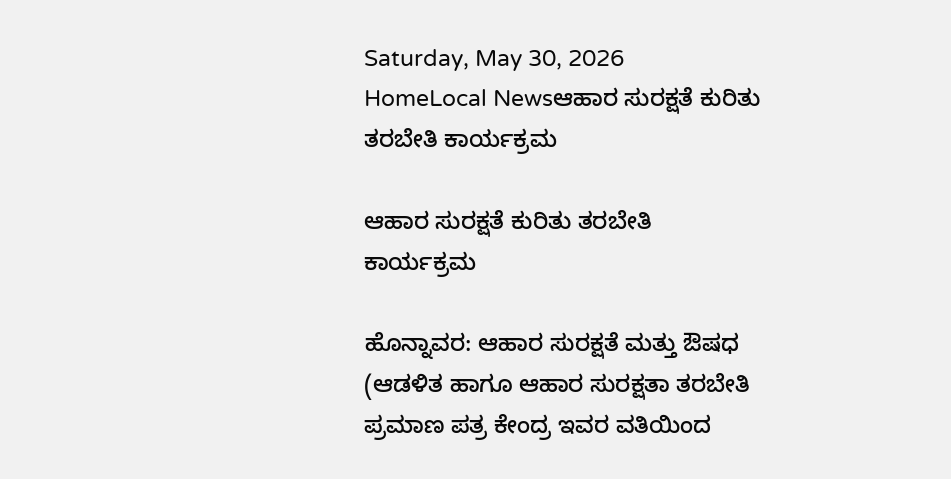Saturday, May 30, 2026
HomeLocal Newsಆಹಾರ ಸುರಕ್ಷತೆ ಕುರಿತು ತರಬೇತಿ ಕಾರ್ಯಕ್ರಮ

ಆಹಾರ ಸುರಕ್ಷತೆ ಕುರಿತು ತರಬೇತಿ ಕಾರ್ಯಕ್ರಮ

ಹೊನ್ನಾವರ: ಆಹಾರ ಸುರಕ್ಷತೆ ಮತ್ತು ಔಷಧ (ಆಡಳಿತ ಹಾಗೂ ಆಹಾರ ಸುರಕ್ಷತಾ ತರಬೇತಿ ಪ್ರಮಾಣ ಪತ್ರ ಕೇಂದ್ರ ಇವರ ವತಿಯಿಂದ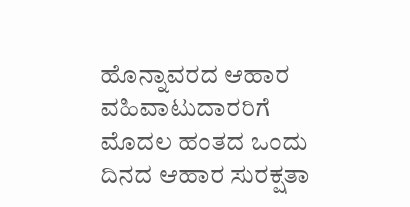ಹೊನ್ನಾವರದ ಆಹಾರ ವಹಿವಾಟುದಾರರಿಗೆ ಮೊದಲ ಹಂತದ ಒಂದು ದಿನದ ಆಹಾರ ಸುರಕ್ಷತಾ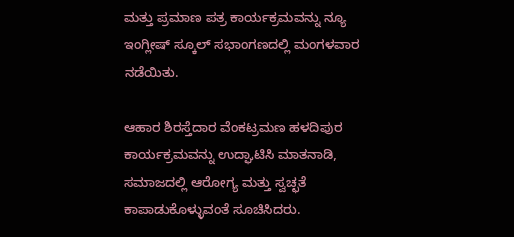ಮತ್ತು ಪ್ರಮಾಣ ಪತ್ರ ಕಾರ್ಯಕ್ರಮವನ್ನು ನ್ಯೂ ಇಂಗ್ಲೀಷ್ ಸ್ಕೂಲ್ ಸಭಾಂಗಣದಲ್ಲಿ ಮಂಗಳವಾರ ನಡೆಯಿತು.

ಆಹಾರ ಶಿರಸ್ತೆದಾರ ವೆಂಕಟ್ರಮಣ ಹಳದಿಪುರ ಕಾರ್ಯಕ್ರಮವನ್ನು ಉದ್ಘಾಟಿಸಿ ಮಾತನಾಡಿ, ಸಮಾಜದಲ್ಲಿ ಆರೋಗ್ಯ ಮತ್ತು ಸ್ವಚ್ಛತೆ ಕಾಪಾಡುಕೊಳ್ಳುವಂತೆ ಸೂಚಿಸಿದರು.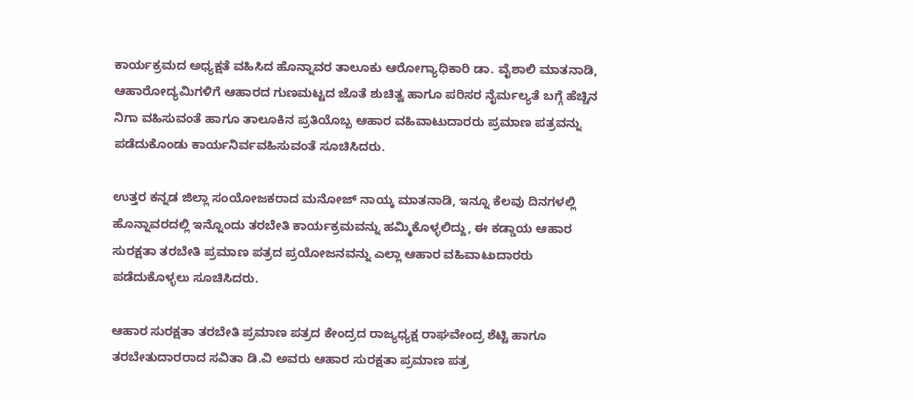ಕಾರ್ಯಕ್ರಮದ ಅಧ್ಯಕ್ಷತೆ ವಹಿಸಿದ ಹೊನ್ನಾವರ ತಾಲೂಕು ಆರೋಗ್ಯಾಧಿಕಾರಿ ಡಾ. ವೈಶಾಲಿ ಮಾತನಾಡಿ, ಆಹಾರೋದ್ಯಮಿಗಳಿಗೆ ಆಹಾರದ ಗುಣಮಟ್ಟದ ಜೊತೆ ಶುಚಿತ್ವ ಹಾಗೂ ಪರಿಸರ ನೈರ್ಮಲ್ಯತೆ ಬಗ್ಗೆ ಹೆಚ್ಚಿನ ನಿಗಾ ವಹಿಸುವಂತೆ ಹಾಗೂ ತಾಲೂಕಿನ ಪ್ರತಿಯೊಬ್ಬ ಆಹಾರ ವಹಿವಾಟುದಾರರು ಪ್ರಮಾಣ ಪತ್ರವನ್ನು ಪಡೆದುಕೊಂಡು ಕಾರ್ಯನಿರ್ವವಹಿಸುವಂತೆ ಸೂಚಿಸಿದರು.

ಉತ್ತರ ಕನ್ನಡ ಜಿಲ್ಲಾ ಸಂಯೋಜಕರಾದ ಮನೋಜ್ ನಾಯ್ಕ ಮಾತನಾಡಿ, ಇನ್ನೂ ಕೆಲವು ದಿನಗಳಲ್ಲಿ ಹೊನ್ನಾವರದಲ್ಲಿ ಇನ್ನೊಂದು ತರಬೇತಿ ಕಾರ್ಯಕ್ರಮವನ್ನು ಹಮ್ಮಿಕೊಳ್ಳಲಿದ್ದು, ಈ ಕಡ್ಡಾಯ ಆಹಾರ ಸುರಕ್ಷತಾ ತರಬೇತಿ ಪ್ರಮಾಣ ಪತ್ರದ ಪ್ರಯೋಜನವನ್ನು ಎಲ್ಲಾ ಆಹಾರ ವಹಿವಾಟುದಾರರು ಪಡೆದುಕೊಳ್ಳಲು ಸೂಚಿಸಿದರು.

ಆಹಾರ ಸುರಕ್ಷತಾ ತರಬೇತಿ ಪ್ರಮಾಣ ಪತ್ರದ ಕೇಂದ್ರದ ರಾಜ್ಯಧ್ಯಕ್ಷ ರಾಘವೇಂದ್ರ ಶೆಟ್ಟಿ ಹಾಗೂ ತರಬೇತುದಾರರಾದ ಸವಿತಾ ಡಿ.ವಿ ಅವರು ಆಹಾರ ಸುರಕ್ಷತಾ ಪ್ರಮಾಣ ಪತ್ರ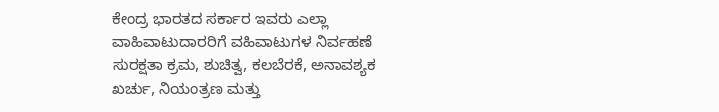ಕೇಂದ್ರ ಭಾರತದ ಸರ್ಕಾರ ಇವರು ಎಲ್ಲಾ ವಾಹಿವಾಟುದಾರರಿಗೆ ವಹಿವಾಟುಗಳ ನಿರ್ವಹಣೆ ಸುರಕ್ಷತಾ ಕ್ರಮ, ಶುಚಿತ್ವ, ಕಲಬೆರಕೆ, ಅನಾವಶ್ಯಕ ಖರ್ಚು, ನಿಯಂತ್ರಣ ಮತ್ತು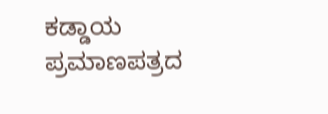ಕಡ್ಡಾಯ ಪ್ರಮಾಣಪತ್ರದ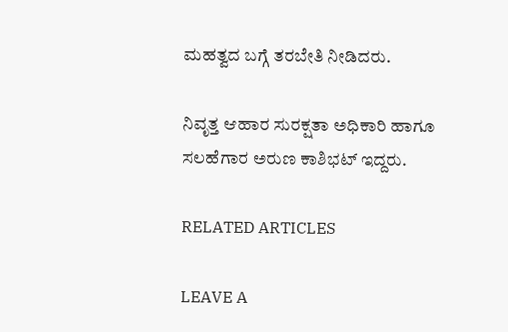ಮಹತ್ವದ ಬಗ್ಗೆ ತರಬೇತಿ ನೀಡಿದರು.

ನಿವೃತ್ತ ಆಹಾರ ಸುರಕ್ಷತಾ ಅಧಿಕಾರಿ ಹಾಗೂ ಸಲಹೆಗಾರ ಅರುಣ ಕಾಶಿಭಟ್ ಇದ್ದರು.

RELATED ARTICLES

LEAVE A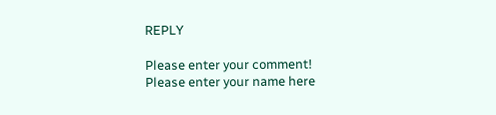REPLY

Please enter your comment!
Please enter your name here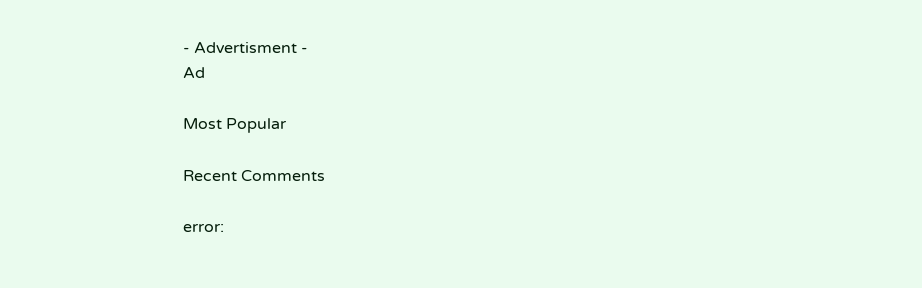- Advertisment -
Ad

Most Popular

Recent Comments

error: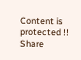Content is protected !!
Share